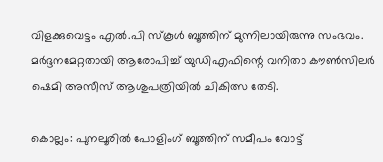വിളക്കുവെട്ടം എൽ.പി സ്കൂൾ ബൂത്തിന് മുന്നിലായിരുന്നു സംഭവം. മർദ്ദനമേറ്റതായി ആരോപിച്ച് യുഡിഎഫിന്റെ വനിതാ കൗൺസിലർ ഷെമി അസീസ് ആശുപത്രിയിൽ ചികിത്സ തേടി.

കൊല്ലം: പുനലൂരിൽ പോളിംഗ് ബൂത്തിന് സമീപം വോട്ട്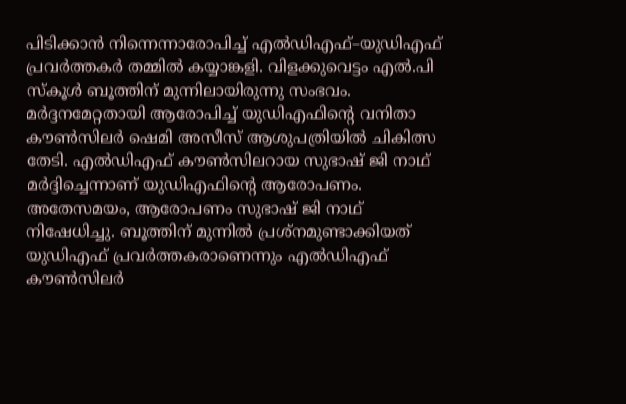പിടിക്കാൻ നിന്നെന്നാരോപിച്ച് എൽഡിഎഫ്–യുഡിഎഫ് പ്രവർത്തകർ തമ്മിൽ കയ്യാങ്കളി. വിളക്കുവെട്ടം എൽ.പി സ്കൂൾ ബൂത്തിന് മുന്നിലായിരുന്നു സംഭവം. മർദ്ദനമേറ്റതായി ആരോപിച്ച് യുഡിഎഫിന്റെ വനിതാ കൗൺസിലർ ഷെമി അസീസ് ആശുപത്രിയിൽ ചികിത്സ തേടി. എൽഡിഎഫ് കൗൺസിലറായ സുഭാഷ് ജി നാഥ് മർദ്ദിച്ചെന്നാണ് യുഡിഎഫിന്റെ ആരോപണം. അതേസമയം, ആരോപണം സുഭാഷ് ജി നാഥ് നിഷേധിച്ചു. ബൂത്തിന് മുന്നിൽ പ്രശ്നമുണ്ടാക്കിയത് യുഡിഎഫ് പ്രവർത്തകരാണെന്നും എൽഡിഎഫ് കൗൺസിലർ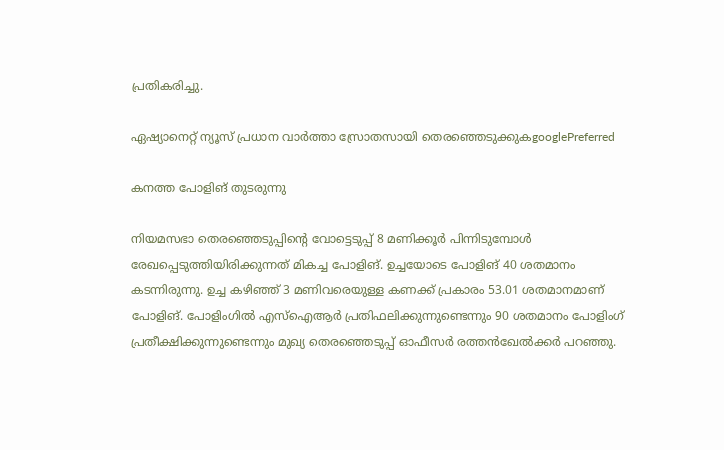പ്രതികരിച്ചു.

ഏഷ്യാനെറ്റ് ന്യൂസ് പ്രധാന വാർത്താ സ്രോതസായി തെരഞ്ഞെടുക്കുകgooglePreferred

കനത്ത പോളിങ് തുടരുന്നു

നിയമസഭാ തെരഞ്ഞെടുപ്പിന്‍റെ വോട്ടെടുപ്പ് 8 മണിക്കൂര്‍ പിന്നിടുമ്പോള്‍ രേഖപ്പെടുത്തിയിരിക്കുന്നത് മികച്ച പോളിങ്. ഉച്ചയോടെ പോളിങ് 40 ശതമാനം കടന്നിരുന്നു. ഉച്ച കഴിഞ്ഞ് 3 മണിവരെയുള്ള കണക്ക് പ്രകാരം 53.01 ശതമാനമാണ് പോളിങ്. പോളിംഗിൽ എസ്‌ഐആർ പ്രതിഫലിക്കുന്നുണ്ടെന്നും 90 ശതമാനം പോളിംഗ് പ്രതീക്ഷിക്കുന്നുണ്ടെന്നും മുഖ്യ തെരഞ്ഞെടുപ്പ് ഓഫീസർ രത്തൻഖേൽക്കർ പറഞ്ഞു.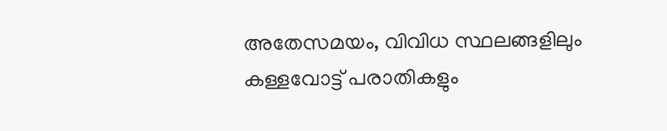അതേസമയം, വിവിധ സ്ഥലങ്ങളിലും കള്ളവോട്ട് പരാതികളും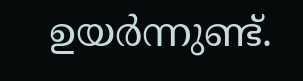ഉയ‍ർന്നുണ്ട്.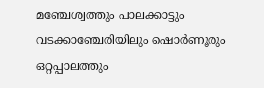മഞ്ചേശ്വത്തും പാലക്കാട്ടും വടക്കാഞ്ചേരിയിലും ഷൊർണൂരും ഒറ്റപ്പാലത്തും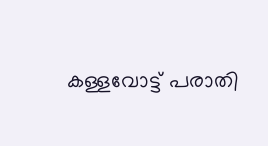കള്ളവോട്ട് പരാതി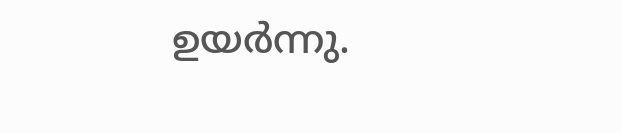ഉയര്‍ന്നു.